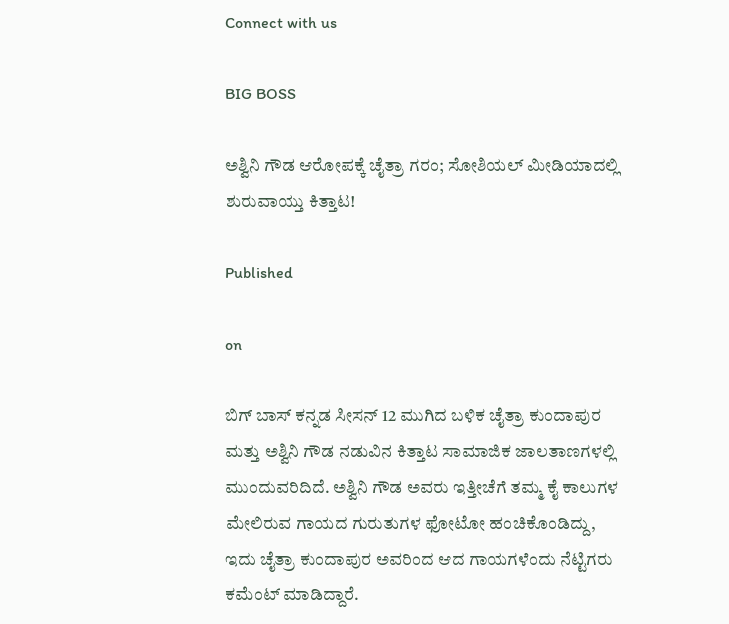Connect with us

BIG BOSS

ಅಶ್ವಿನಿ ಗೌಡ ಆರೋಪಕ್ಕೆ ಚೈತ್ರಾ ಗರಂ; ಸೋಶಿಯಲ್ ಮೀಡಿಯಾದಲ್ಲಿ ಶುರುವಾಯ್ತು ಕಿತ್ತಾಟ!

Published

on

ಬಿಗ್ ಬಾಸ್ ಕನ್ನಡ ಸೀಸನ್ 12 ಮುಗಿದ ಬಳಿಕ ಚೈತ್ರಾ ಕುಂದಾಪುರ ಮತ್ತು ಅಶ್ವಿನಿ ಗೌಡ ನಡುವಿನ ಕಿತ್ತಾಟ ಸಾಮಾಜಿಕ ಜಾಲತಾಣಗಳಲ್ಲಿ ಮುಂದುವರಿದಿದೆ. ಅಶ್ವಿನಿ ಗೌಡ ಅವರು ಇತ್ತೀಚೆಗೆ ತಮ್ಮ ಕೈ ಕಾಲುಗಳ ಮೇಲಿರುವ ಗಾಯದ ಗುರುತುಗಳ ಫೋಟೋ ಹಂಚಿಕೊಂಡಿದ್ದು, ಇದು ಚೈತ್ರಾ ಕುಂದಾಪುರ ಅವರಿಂದ ಆದ ಗಾಯಗಳೆಂದು ನೆಟ್ಟಿಗರು ಕಮೆಂಟ್ ಮಾಡಿದ್ದಾರೆ.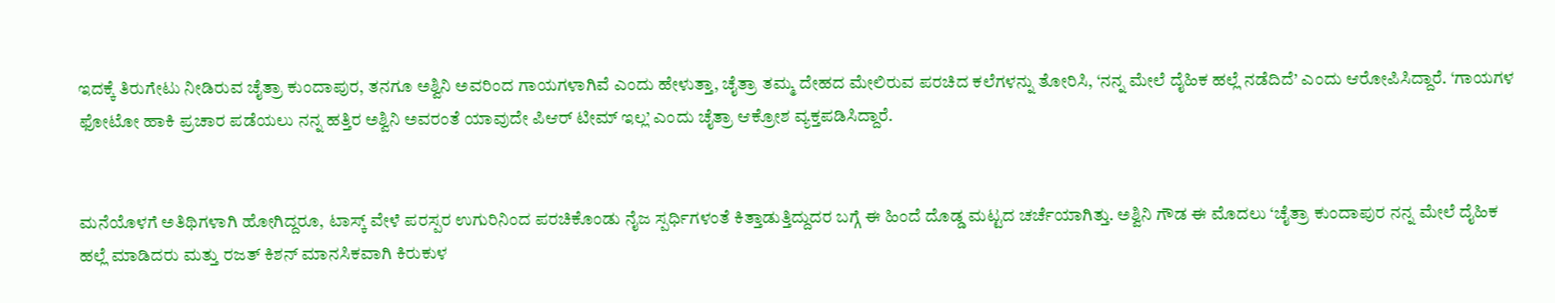ಇದಕ್ಕೆ ತಿರುಗೇಟು ನೀಡಿರುವ ಚೈತ್ರಾ ಕುಂದಾಪುರ, ತನಗೂ ಅಶ್ವಿನಿ ಅವರಿಂದ ಗಾಯಗಳಾಗಿವೆ ಎಂದು ಹೇಳುತ್ತಾ, ಚೈತ್ರಾ ತಮ್ಮ ದೇಹದ ಮೇಲಿರುವ ಪರಚಿದ ಕಲೆಗಳನ್ನು ತೋರಿಸಿ, ‘ನನ್ನ ಮೇಲೆ ದೈಹಿಕ ಹಲ್ಲೆ ನಡೆದಿದೆ’ ಎಂದು ಆರೋಪಿಸಿದ್ದಾರೆ. ‘ಗಾಯಗಳ ಫೋಟೋ ಹಾಕಿ ಪ್ರಚಾರ ಪಡೆಯಲು ನನ್ನ ಹತ್ತಿರ ಅಶ್ವಿನಿ ಅವರಂತೆ ಯಾವುದೇ ಪಿಆರ್ ಟೀಮ್ ಇಲ್ಲ’ ಎಂದು ಚೈತ್ರಾ ಆಕ್ರೋಶ ವ್ಯಕ್ತಪಡಿಸಿದ್ದಾರೆ.


ಮನೆಯೊಳಗೆ ಅತಿಥಿಗಳಾಗಿ ಹೋಗಿದ್ದರೂ, ಟಾಸ್ಕ್ ವೇಳೆ ಪರಸ್ಪರ ಉಗುರಿನಿಂದ ಪರಚಿಕೊಂಡು ನೈಜ ಸ್ಪರ್ಧಿಗಳಂತೆ ಕಿತ್ತಾಡುತ್ತಿದ್ದುದರ ಬಗ್ಗೆ ಈ ಹಿಂದೆ ದೊಡ್ಡ ಮಟ್ಟದ ಚರ್ಚೆಯಾಗಿತ್ತು. ಅಶ್ವಿನಿ ಗೌಡ ಈ ಮೊದಲು ‘ಚೈತ್ರಾ ಕುಂದಾಪುರ ನನ್ನ ಮೇಲೆ ದೈಹಿಕ ಹಲ್ಲೆ ಮಾಡಿದರು ಮತ್ತು ರಜತ್ ಕಿಶನ್ ಮಾನಸಿಕವಾಗಿ ಕಿರುಕುಳ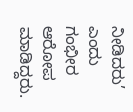ನೀಡಿದರು’ ಎಂದು ಗಂಭೀರ ಆರೋಪ ಮಾಡಿದ್ದರು.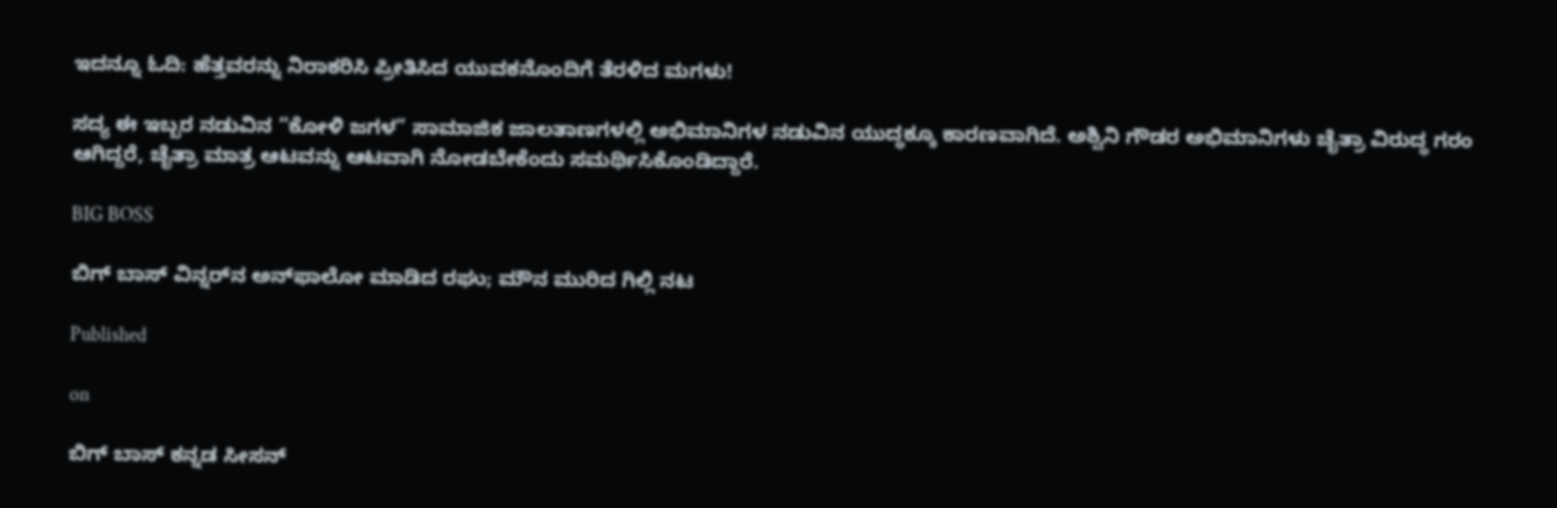ಇದನ್ನೂ ಓದಿ: ಹೆತ್ತವರನ್ನು ನಿರಾಕರಿಸಿ ಪ್ರೀತಿಸಿದ ಯುವಕನೊಂದಿಗೆ ತೆರಳಿದ ಮಗಳು!

ಸದ್ಯ ಈ ಇಬ್ಬರ ನಡುವಿನ “ಕೋಳಿ ಜಗಳ” ಸಾಮಾಜಿಕ ಜಾಲತಾಣಗಳಲ್ಲಿ ಅಭಿಮಾನಿಗಳ ನಡುವಿನ ಯುದ್ಧಕ್ಕೂ ಕಾರಣವಾಗಿದೆ. ಅಶ್ವಿನಿ ಗೌಡರ ಅಭಿಮಾನಿಗಳು ಚೈತ್ರಾ ವಿರುದ್ಧ ಗರಂ ಆಗಿದ್ದರೆ, ಚೈತ್ರಾ ಮಾತ್ರ ಆಟವನ್ನು ಆಟವಾಗಿ ನೋಡಬೇಕೆಂದು ಸಮರ್ಥಿಸಿಕೊಂಡಿದ್ದಾರೆ.

BIG BOSS

ಬಿಗ್‌ ಬಾಸ್‌ ವಿನ್ನರ್‌ನ ಅನ್‌ಫಾಲೋ ಮಾಡಿದ ರಘು; ಮೌನ ಮುರಿದ ಗಿಲ್ಲಿ ನಟ

Published

on

ಬಿಗ್‌ ಬಾಸ್‌ ಕನ್ನಡ ಸೀಸನ್‌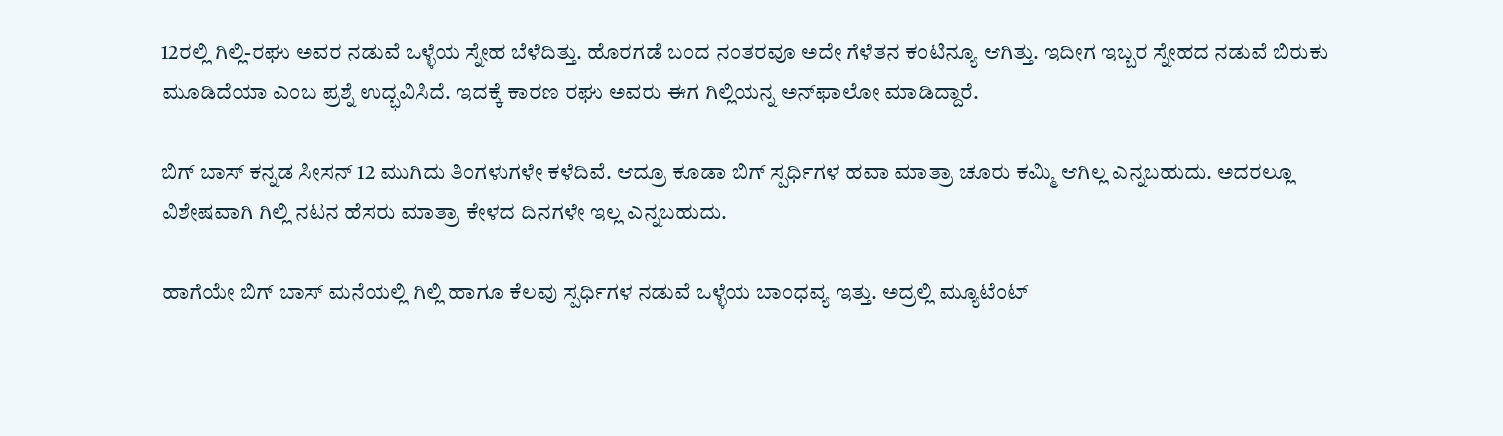12ರಲ್ಲಿ ಗಿಲ್ಲಿ-ರಘು ಅವರ ನಡುವೆ ಒಳ್ಳೆಯ ಸ್ನೇಹ ಬೆಳೆದಿತ್ತು. ಹೊರಗಡೆ ಬಂದ ನಂತರವೂ ಅದೇ ಗೆಳೆತನ ಕಂಟಿನ್ಯೂ ಆಗಿತ್ತು. ಇದೀಗ ಇಬ್ಬರ ಸ್ನೇಹದ ನಡುವೆ ಬಿರುಕು ಮೂಡಿದೆಯಾ ಎಂಬ ಪ್ರಶ್ನೆ ಉದ್ಭವಿಸಿದೆ. ಇದಕ್ಕೆ ಕಾರಣ ರಘು ಅವರು ಈಗ ಗಿಲ್ಲಿಯನ್ನ ಅನ್‌ಫಾಲೋ ಮಾಡಿದ್ದಾರೆ.

ಬಿಗ್‌ ಬಾಸ್‌ ಕನ್ನಡ ಸೀಸನ್‌ 12 ಮುಗಿದು ತಿಂಗಳುಗಳೇ ಕಳೆದಿವೆ. ಆದ್ರೂ ಕೂಡಾ ಬಿಗ್‌ ಸ್ಪರ್ಧಿಗಳ ಹವಾ ಮಾತ್ರಾ ಚೂರು ಕಮ್ಮಿ ಆಗಿಲ್ಲ ಎನ್ನಬಹುದು. ಅದರಲ್ಲೂ ವಿಶೇಷವಾಗಿ ಗಿಲ್ಲಿ ನಟನ ಹೆಸರು ಮಾತ್ರಾ ಕೇಳದ ದಿನಗಳೇ ಇಲ್ಲ ಎನ್ನಬಹುದು.

ಹಾಗೆಯೇ ಬಿಗ್‌ ಬಾಸ್‌ ಮನೆಯಲ್ಲಿ ಗಿಲ್ಲಿ ಹಾಗೂ ಕೆಲವು ಸ್ಪರ್ಧಿಗಳ ನಡುವೆ ಒಳ್ಳೆಯ ಬಾಂಧವ್ಯ ಇತ್ತು. ಅದ್ರಲ್ಲಿ ಮ್ಯೂಟೆಂಟ್‌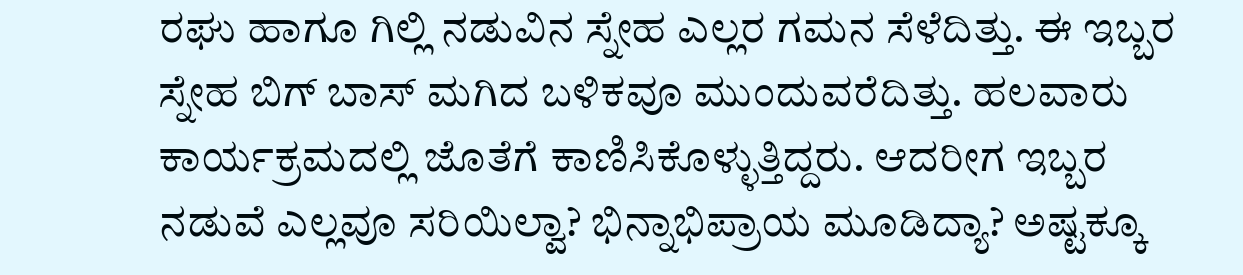ರಘು ಹಾಗೂ ಗಿಲ್ಲಿ ನಡುವಿನ ಸ್ನೇಹ ಎಲ್ಲರ ಗಮನ ಸೆಳೆದಿತ್ತು. ಈ ಇಬ್ಬರ ಸ್ನೇಹ ಬಿಗ್‌ ಬಾಸ್‌ ಮಗಿದ ಬಳಿಕವೂ ಮುಂದುವರೆದಿತ್ತು. ಹಲವಾರು ಕಾರ್ಯಕ್ರಮದಲ್ಲಿ ಜೊತೆಗೆ ಕಾಣಿಸಿಕೊಳ್ಳುತ್ತಿದ್ದರು. ಆದರೀಗ ಇಬ್ಬರ ನಡುವೆ ಎಲ್ಲವೂ ಸರಿಯಿಲ್ವಾ? ಭಿನ್ನಾಭಿಪ್ರಾಯ ಮೂಡಿದ್ಯಾ? ಅಷ್ಟಕ್ಕೂ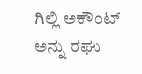ಗಿಲ್ಲಿ ಅಕೌಂಟ್‌ ಅನ್ನು ರಘು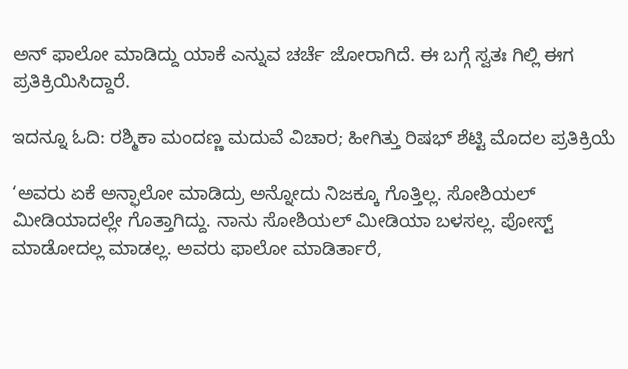ಅನ್‌ ಫಾಲೋ ಮಾಡಿದ್ದು ಯಾಕೆ ಎನ್ನುವ ಚರ್ಚೆ ಜೋರಾಗಿದೆ. ಈ ಬಗ್ಗೆ ಸ್ವತಃ ಗಿಲ್ಲಿ ಈಗ ಪ್ರತಿಕ್ರಿಯಿಸಿದ್ದಾರೆ.

ಇದನ್ನೂ ಓದಿ: ರಶ್ಮಿಕಾ ಮಂದಣ್ಣ ಮದುವೆ ವಿಚಾರ; ಹೀಗಿತ್ತು ರಿಷಭ್‌ ಶೆಟ್ಟಿ ಮೊದಲ ಪ್ರತಿಕ್ರಿಯೆ

‘ಅವರು ಏಕೆ ಅನ್ಫಾಲೋ ಮಾಡಿದ್ರು ಅನ್ನೋದು ನಿಜಕ್ಕೂ ಗೊತ್ತಿಲ್ಲ. ಸೋಶಿಯಲ್ ಮೀಡಿಯಾದಲ್ಲೇ ಗೊತ್ತಾಗಿದ್ದು. ನಾನು ಸೋಶಿಯಲ್ ಮೀಡಿಯಾ ಬಳಸಲ್ಲ. ಪೋಸ್ಟ್ ಮಾಡೋದಲ್ಲ ಮಾಡಲ್ಲ. ಅವರು ಫಾಲೋ ಮಾಡಿರ್ತಾರೆ,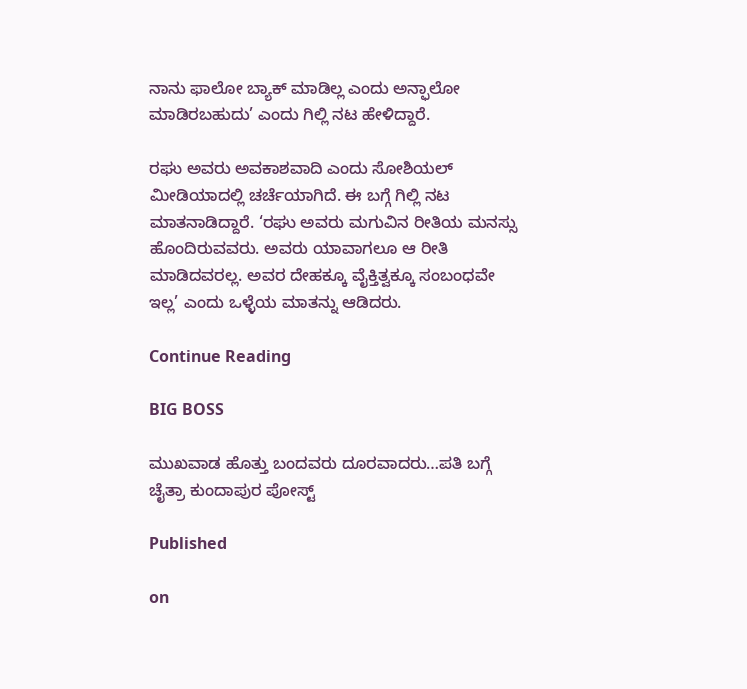ನಾನು ಫಾಲೋ ಬ್ಯಾಕ್ ಮಾಡಿಲ್ಲ ಎಂದು ಅನ್ಫಾಲೋ ಮಾಡಿರಬಹುದು’ ಎಂದು ಗಿಲ್ಲಿ ನಟ ಹೇಳಿದ್ದಾರೆ.

ರಘು ಅವರು ಅವಕಾಶವಾದಿ ಎಂದು ಸೋಶಿಯಲ್ ಮೀಡಿಯಾದಲ್ಲಿ ಚರ್ಚೆಯಾಗಿದೆ. ಈ ಬಗ್ಗೆ ಗಿಲ್ಲಿ ನಟ ಮಾತನಾಡಿದ್ದಾರೆ. ‘ರಘು ಅವರು ಮಗುವಿನ ರೀತಿಯ ಮನಸ್ಸು ಹೊಂದಿರುವವರು. ಅವರು ಯಾವಾಗಲೂ ಆ ರೀತಿ ಮಾಡಿದವರಲ್ಲ. ಅವರ ದೇಹಕ್ಕೂ ವೈಕ್ತಿತ್ವಕ್ಕೂ ಸಂಬಂಧವೇ ಇಲ್ಲ’ ಎಂದು ಒಳ್ಳೆಯ ಮಾತನ್ನು ಆಡಿದರು.

Continue Reading

BIG BOSS

ಮುಖವಾಡ ಹೊತ್ತು ಬಂದವರು ದೂರವಾದರು…ಪತಿ ಬಗ್ಗೆ ಚೈತ್ರಾ ಕುಂದಾಪುರ ಪೋಸ್ಟ್

Published

on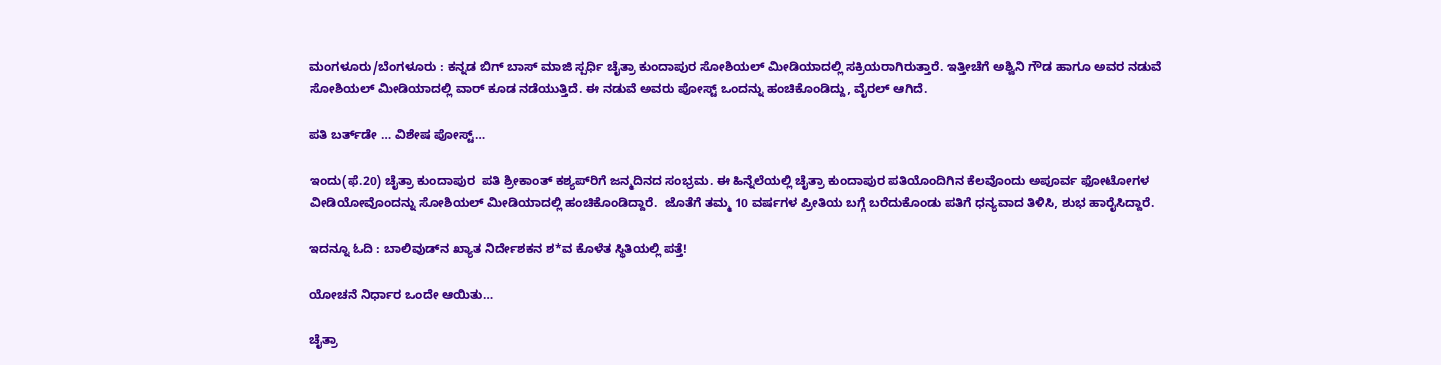ಮಂಗಳೂರು/ಬೆಂಗಳೂರು : ಕನ್ನಡ ಬಿಗ್ ಬಾಸ್ ಮಾಜಿ ಸ್ಪರ್ಧಿ ಚೈತ್ರಾ ಕುಂದಾಪುರ ಸೋಶಿಯಲ್ ಮೀಡಿಯಾದಲ್ಲಿ ಸಕ್ರಿಯರಾಗಿರುತ್ತಾರೆ. ಇತ್ತೀಚೆಗೆ ಅಶ್ವಿನಿ ಗೌಡ ಹಾಗೂ ಅವರ ನಡುವೆ ಸೋಶಿಯಲ್ ಮೀಡಿಯಾದಲ್ಲಿ ವಾರ್ ಕೂಡ ನಡೆಯುತ್ತಿದೆ. ಈ ನಡುವೆ ಅವರು ಪೋಸ್ಟ್ ಒಂದನ್ನು ಹಂಚಿಕೊಂಡಿದ್ದು, ವೈರಲ್ ಆಗಿದೆ.

ಪತಿ ಬರ್ತ್‌ಡೇ … ವಿಶೇಷ ಪೋಸ್ಟ್…

ಇಂದು(ಫೆ.20) ಚೈತ್ರಾ ಕುಂದಾಪುರ  ಪತಿ ಶ್ರೀಕಾಂತ್ ಕಶ್ಯಪ್‌ರಿಗೆ ಜನ್ಮದಿನದ ಸಂಭ್ರಮ. ಈ ಹಿನ್ನೆಲೆಯಲ್ಲಿ ಚೈತ್ರಾ ಕುಂದಾಪುರ ಪತಿಯೊಂದಿಗಿನ ಕೆಲವೊಂದು ಅಪೂರ್ವ ಫೋಟೋಗಳ ವೀಡಿಯೋವೊಂದನ್ನು ಸೋಶಿಯಲ್ ಮೀಡಿಯಾದಲ್ಲಿ ಹಂಚಿಕೊಂಡಿದ್ದಾರೆ.  ಜೊತೆಗೆ ತಮ್ಮ 10 ವರ್ಷಗಳ ಪ್ರೀತಿಯ ಬಗ್ಗೆ ಬರೆದುಕೊಂಡು ಪತಿಗೆ ಧನ್ಯವಾದ ತಿಳಿಸಿ, ಶುಭ ಹಾರೈಸಿದ್ದಾರೆ.

ಇದನ್ನೂ ಓದಿ : ಬಾಲಿವುಡ್‌ನ ಖ್ಯಾತ ನಿರ್ದೇಶಕನ ಶ*ವ ಕೊಳೆತ ಸ್ಥಿತಿಯಲ್ಲಿ ಪತ್ತೆ!

ಯೋಚನೆ ನಿರ್ಧಾರ ಒಂದೇ ಆಯಿತು…

ಚೈತ್ರಾ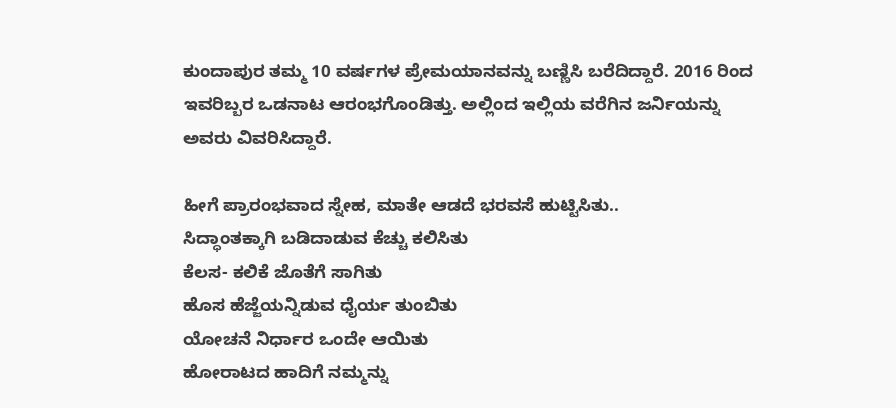ಕುಂದಾಪುರ ತಮ್ಮ 10 ವರ್ಷಗಳ ಪ್ರೇಮಯಾನವನ್ನು ಬಣ್ಣಿಸಿ ಬರೆದಿದ್ದಾರೆ. 2016 ರಿಂದ ಇವರಿಬ್ಬರ ಒಡನಾಟ ಆರಂಭಗೊಂಡಿತ್ತು. ಅಲ್ಲಿಂದ ಇಲ್ಲಿಯ ವರೆಗಿನ ಜರ್ನಿಯನ್ನು ಅವರು ವಿವರಿಸಿದ್ದಾರೆ.

ಹೀಗೆ ಪ್ರಾರಂಭವಾದ ಸ್ನೇಹ, ಮಾತೇ ಆಡದೆ ಭರವಸೆ ಹುಟ್ಟಿಸಿತು..
ಸಿದ್ಧಾಂತಕ್ಕಾಗಿ ಬಡಿದಾಡುವ ಕೆಚ್ಚು ಕಲಿಸಿತು
ಕೆಲಸ- ಕಲಿಕೆ ಜೊತೆಗೆ ಸಾಗಿತು
ಹೊಸ ಹೆಜ್ಜೆಯನ್ನಿಡುವ ಧೈರ್ಯ ತುಂಬಿತು
ಯೋಚನೆ ನಿರ್ಧಾರ ಒಂದೇ ಆಯಿತು
ಹೋರಾಟದ ಹಾದಿಗೆ ನಮ್ಮನ್ನು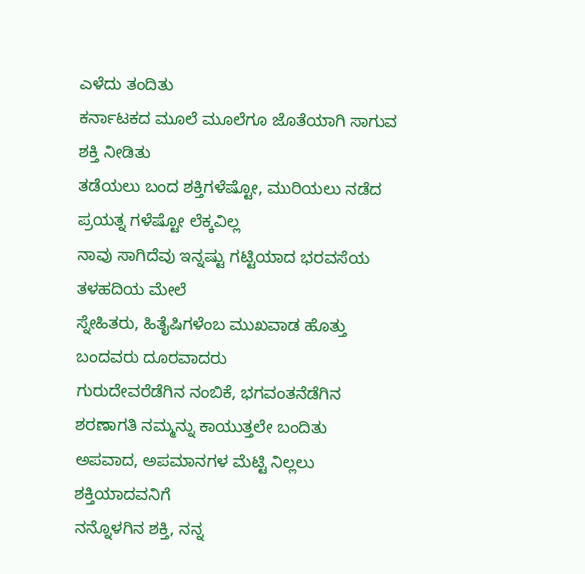ಎಳೆದು ತಂದಿತು
ಕರ್ನಾಟಕದ ಮೂಲೆ ಮೂಲೆಗೂ ಜೊತೆಯಾಗಿ ಸಾಗುವ ಶಕ್ತಿ ನೀಡಿತು
ತಡೆಯಲು ಬಂದ ಶಕ್ತಿಗಳೆಷ್ಟೋ, ಮುರಿಯಲು ನಡೆದ ಪ್ರಯತ್ನ ಗಳೆಷ್ಟೋ ಲೆಕ್ಕವಿಲ್ಲ
ನಾವು ಸಾಗಿದೆವು ಇನ್ನಷ್ಟು ಗಟ್ಟಿಯಾದ ಭರವಸೆಯ ತಳಹದಿಯ ಮೇಲೆ
ಸ್ನೇಹಿತರು, ಹಿತೈಷಿಗಳೆಂಬ ಮುಖವಾಡ ಹೊತ್ತು ಬಂದವರು ದೂರವಾದರು
ಗುರುದೇವರೆಡೆಗಿನ ನಂಬಿಕೆ, ಭಗವಂತನೆಡೆಗಿನ ಶರಣಾಗತಿ ನಮ್ಮನ್ನು ಕಾಯುತ್ತಲೇ ಬಂದಿತು
ಅಪವಾದ, ಅಪಮಾನಗಳ ಮೆಟ್ಟಿ ನಿಲ್ಲಲು ಶಕ್ತಿಯಾದವನಿಗೆ
ನನ್ನೊಳಗಿನ ಶಕ್ತಿ, ನನ್ನ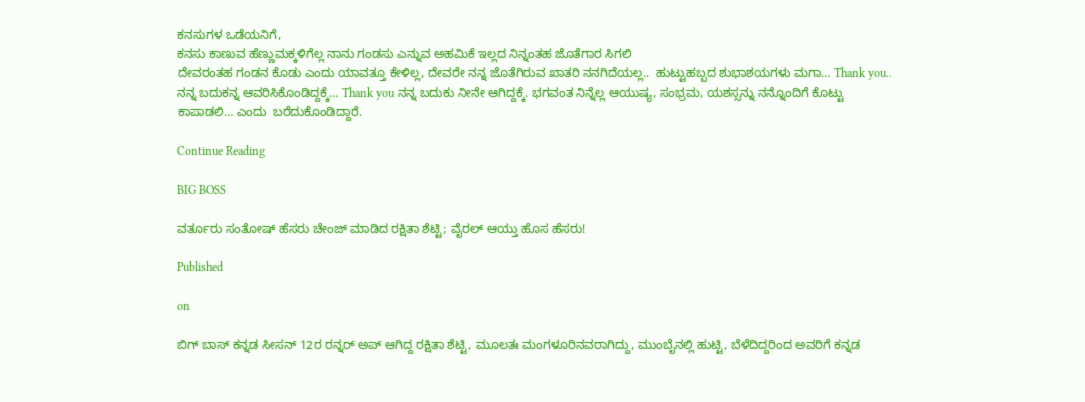ಕನಸುಗಳ ಒಡೆಯನಿಗೆ,
ಕನಸು ಕಾಣುವ ಹೆಣ್ಣುಮಕ್ಕಳಿಗೆಲ್ಲ ನಾನು ಗಂಡಸು ಎನ್ನುವ ಅಹಮಿಕೆ ಇಲ್ಲದ ನಿನ್ನಂತಹ ಜೊತೆಗಾರ ಸಿಗಲಿ
ದೇವರಂತಹ ಗಂಡನ ಕೊಡು ಎಂದು ಯಾವತ್ತೂ ಕೇಳಿಲ್ಲ, ದೇವರೇ ನನ್ನ ಜೊತೆಗಿರುವ ಖಾತರಿ ನನಗಿದೆಯಲ್ಲ..  ಹುಟ್ಟುಹಬ್ಬದ ಶುಭಾಶಯಗಳು ಮಗಾ… Thank you.. ನನ್ನ ಬದುಕನ್ನ ಆವರಿಸಿಕೊಂಡಿದ್ದಕ್ಕೆ… Thank you ನನ್ನ ಬದುಕು ನೀನೇ ಆಗಿದ್ದಕ್ಕೆ. ಭಗವಂತ ನಿನ್ನೆಲ್ಲ ಆಯುಷ್ಯ, ಸಂಭ್ರಮ, ಯಶಸ್ಸನ್ನು ನನ್ನೊಂದಿಗೆ ಕೊಟ್ಟು ಕಾಪಾಡಲಿ… ಎಂದು  ಬರೆದುಕೊಂಡಿದ್ದಾರೆ.

Continue Reading

BIG BOSS

ವರ್ತೂರು ಸಂತೋಷ್ ಹೆಸರು ಚೇಂಜ್ ಮಾಡಿದ ರಕ್ಷಿತಾ ಶೆಟ್ಟಿ; ವೈರಲ್ ಆಯ್ತು ಹೊಸ ಹೆಸರು!

Published

on

ಬಿಗ್ ಬಾಸ್ ಕನ್ನಡ ಸೀಸನ್ 12ರ ರನ್ನರ್ ಅಪ್ ಆಗಿದ್ದ ರಕ್ಷಿತಾ ಶೆಟ್ಟಿ, ಮೂಲತಃ ಮಂಗಳೂರಿನವರಾಗಿದ್ದು, ಮುಂಬೈನಲ್ಲಿ ಹುಟ್ಟಿ, ಬೆಳೆದಿದ್ದರಿಂದ ಅವರಿಗೆ ಕನ್ನಡ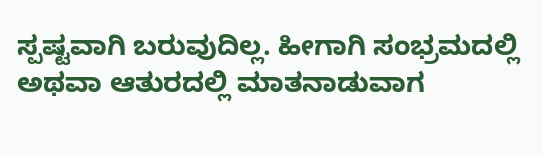ಸ್ಪಷ್ಟವಾಗಿ ಬರುವುದಿಲ್ಲ. ಹೀಗಾಗಿ ಸಂಭ್ರಮದಲ್ಲಿ ಅಥವಾ ಆತುರದಲ್ಲಿ ಮಾತನಾಡುವಾಗ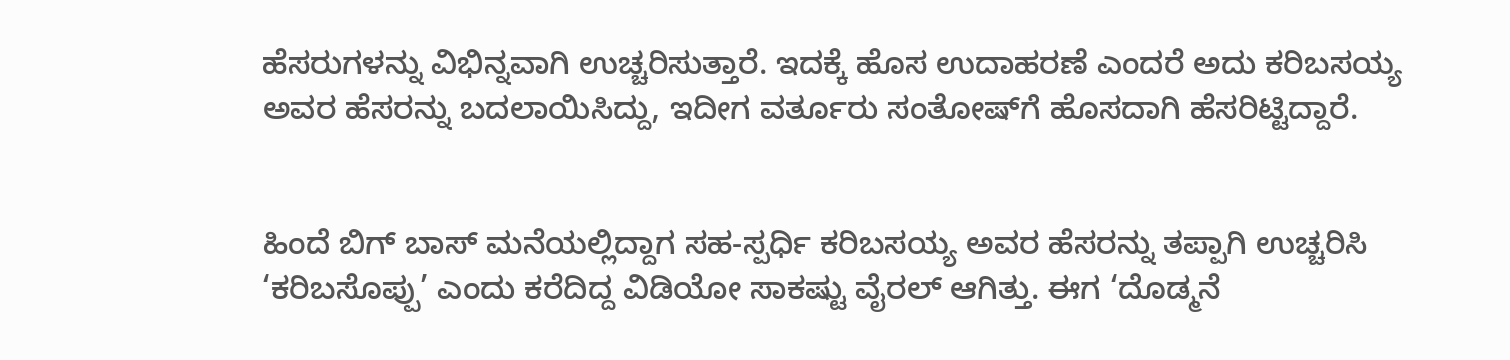ಹೆಸರುಗಳನ್ನು ವಿಭಿನ್ನವಾಗಿ ಉಚ್ಚರಿಸುತ್ತಾರೆ. ಇದಕ್ಕೆ ಹೊಸ ಉದಾಹರಣೆ ಎಂದರೆ ಅದು ಕರಿಬಸಯ್ಯ ಅವರ ಹೆಸರನ್ನು ಬದಲಾಯಿಸಿದ್ದು, ಇದೀಗ ವರ್ತೂರು ಸಂತೋಷ್‌ಗೆ ಹೊಸದಾಗಿ ಹೆಸರಿಟ್ಟಿದ್ದಾರೆ.


ಹಿಂದೆ ಬಿಗ್ ಬಾಸ್ ಮನೆಯಲ್ಲಿದ್ದಾಗ ಸಹ-ಸ್ಪರ್ಧಿ ಕರಿಬಸಯ್ಯ ಅವರ ಹೆಸರನ್ನು ತಪ್ಪಾಗಿ ಉಚ್ಚರಿಸಿ ‘ಕರಿಬಸೊಪ್ಪು’ ಎಂದು ಕರೆದಿದ್ದ ವಿಡಿಯೋ ಸಾಕಷ್ಟು ವೈರಲ್ ಆಗಿತ್ತು. ಈಗ ‘ದೊಡ್ಮನೆ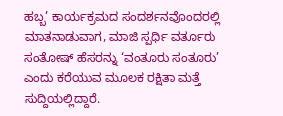ಹಬ್ಬ’ ಕಾರ್ಯಕ್ರಮದ ಸಂದರ್ಶನವೊಂದರಲ್ಲಿ ಮಾತನಾಡುವಾಗ, ಮಾಜಿ ಸ್ಪರ್ಧಿ ವರ್ತೂರು ಸಂತೋಷ್ ಹೆಸರನ್ನು ‘ವಂತೂರು ಸಂತೂರು’ ಎಂದು ಕರೆಯುವ ಮೂಲಕ ರಕ್ಷಿತಾ ಮತ್ತೆ ಸುದ್ದಿಯಲ್ಲಿದ್ದಾರೆ.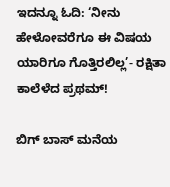ಇದನ್ನೂ ಓದಿ: ‘ನೀನು ಹೇಳೋವರೆಗೂ ಈ ವಿಷಯ ಯಾರಿಗೂ ಗೊತ್ತಿರಲಿಲ್ಲ’- ರಕ್ಷಿತಾ ಕಾಲೆಳೆದ ಪ್ರಥಮ್!

ಬಿಗ್ ಬಾಸ್ ಮನೆಯ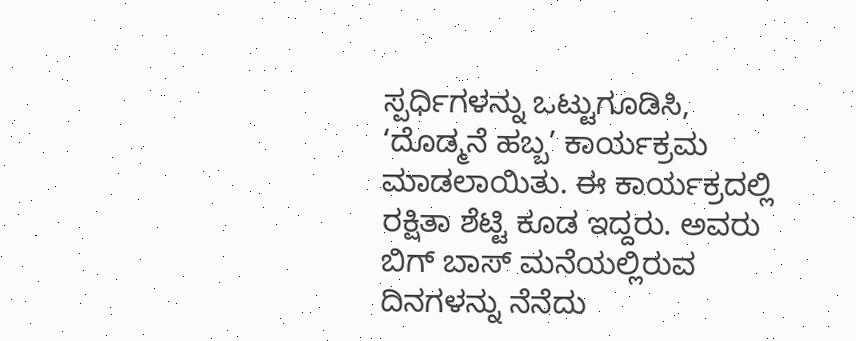ಸ್ಪರ್ಧಿಗಳನ್ನು ಒಟ್ಟುಗೂಡಿಸಿ, ‘ದೊಡ್ಮನೆ ಹಬ್ಬ’ ಕಾರ್ಯಕ್ರಮ ಮಾಡಲಾಯಿತು. ಈ ಕಾರ್ಯಕ್ರದಲ್ಲಿ ರಕ್ಷಿತಾ ಶೆಟ್ಟಿ ಕೂಡ ಇದ್ದರು. ಅವರು ಬಿಗ್ ಬಾಸ್ ಮನೆಯಲ್ಲಿರುವ ದಿನಗಳನ್ನು ನೆನೆದು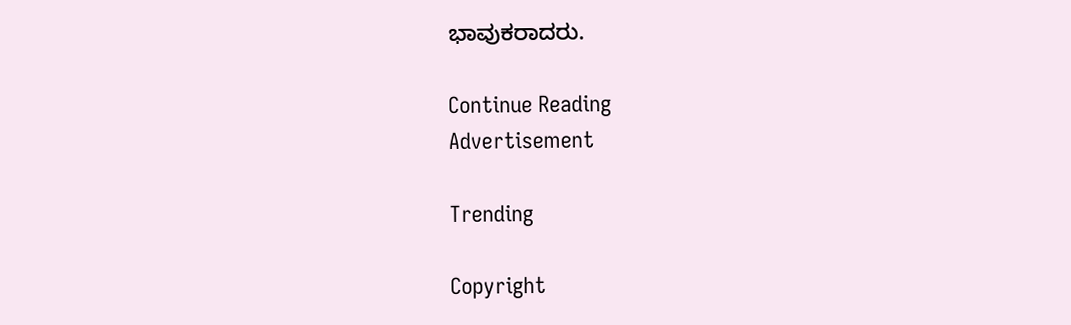ಭಾವುಕರಾದರು.

Continue Reading
Advertisement

Trending

Copyright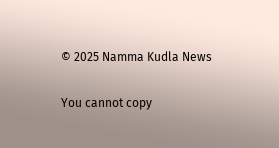© 2025 Namma Kudla News

You cannot copy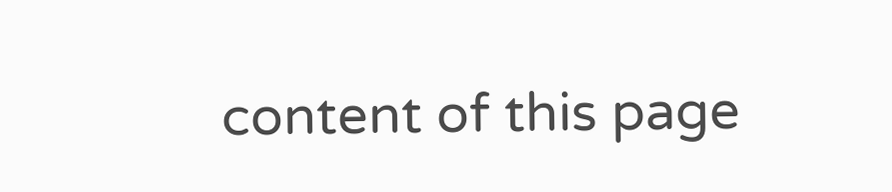content of this page